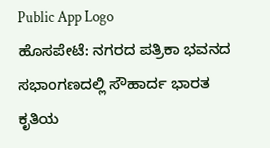Public App Logo
ಹೊಸಪೇಟೆ: ನಗರದ ಪತ್ರಿಕಾ ಭವನದ ಸಭಾಂಗಣದಲ್ಲಿ ಸೌಹಾರ್ದ ಭಾರತ ಕೃತಿಯ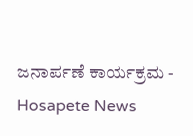ಜನಾರ್ಪಣೆ ಕಾರ್ಯಕ್ರಮ - Hosapete News